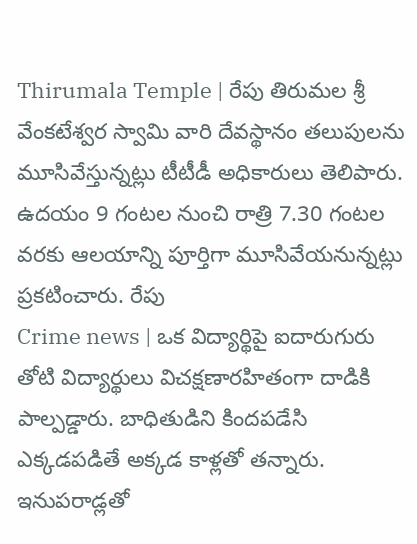Thirumala Temple | రేపు తిరుమల శ్రీ వేంకటేశ్వర స్వామి వారి దేవస్థానం తలుపులను మూసివేస్తున్నట్లు టీటీడీ అధికారులు తెలిపారు. ఉదయం 9 గంటల నుంచి రాత్రి 7.30 గంటల వరకు ఆలయాన్ని పూర్తిగా మూసివేయనున్నట్లు ప్రకటించారు. రేపు
Crime news | ఒక విద్యార్థిపై ఐదారుగురు తోటి విద్యార్థులు విచక్షణారహితంగా దాడికి పాల్పడ్డారు. బాధితుడిని కిందపడేసి ఎక్కడపడితే అక్కడ కాళ్లతో తన్నారు. ఇనుపరాడ్లతో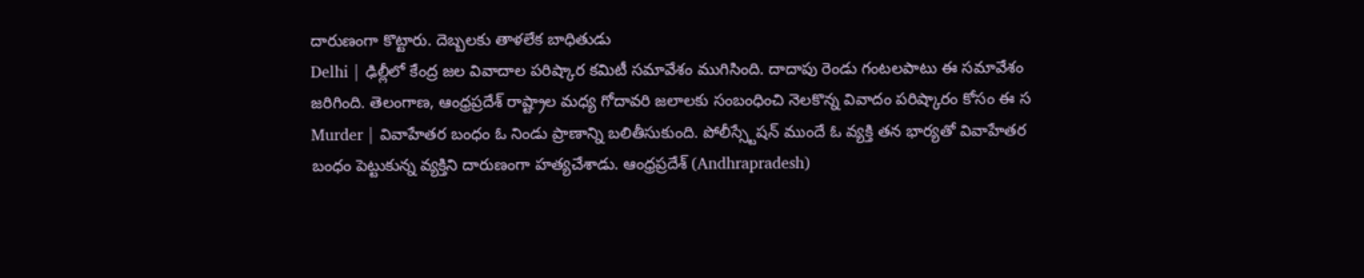దారుణంగా కొట్టారు. దెబ్బలకు తాళలేక బాధితుడు
Delhi | ఢిల్లీలో కేంద్ర జల వివాదాల పరిష్కార కమిటీ సమావేశం ముగిసింది. దాదాపు రెండు గంటలపాటు ఈ సమావేశం జరిగింది. తెలంగాణ, ఆంధ్రప్రదేశ్ రాష్ట్రాల మధ్య గోదావరి జలాలకు సంబంధించి నెలకొన్న వివాదం పరిష్కారం కోసం ఈ స
Murder | వివాహేతర బంధం ఓ నిండు ప్రాణాన్ని బలితీసుకుంది. పోలీస్స్టేషన్ ముందే ఓ వ్యక్తి తన భార్యతో వివాహేతర బంధం పెట్టుకున్న వ్యక్తిని దారుణంగా హత్యచేశాడు. ఆంధ్రప్రదేశ్ (Andhrapradesh)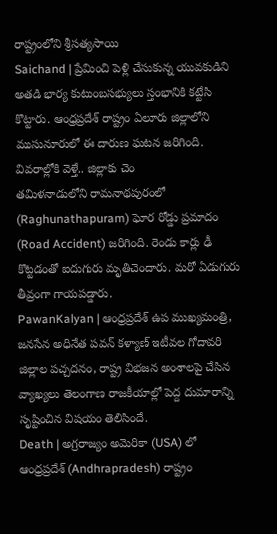రాష్ట్రంలోని శ్రీసత్యసాయి
Saichand | ప్రేమించి పెళ్లి చేసుకున్న యువకుడిని అతడి భార్య కుటుంబసభ్యులు స్తంభానికి కట్టేసి కొట్టారు. ఆంధ్రప్రదేశ్ రాష్ట్రం ఏలూరు జిల్లాలోని ముసునూరులో ఈ దారుణ ఘటన జరిగింది. వివరాల్లోకి వెళ్తే.. జిల్లాకు చెం
తమిళనాడులోని రామనాథపురంలో (Raghunathapuram) ఘోర రోడ్డు ప్రమాదం (Road Accident) జరిగింది. రెండు కార్లు ఢీ కొట్టడంతో ఐదుగురు మృతిచెందారు. మరో ఏడుగురు తీవ్రంగా గాయపడ్డారు.
PawanKalyan | ఆంధ్రప్రదేశ్ ఉప ముఖ్యమంత్రి, జనసేన అధినేత పవన్ కళ్యాణ్ ఇటీవల గోదావరి జిల్లాల పచ్చదనం, రాష్ట్ర విభజన అంశాలపై చేసిన వ్యాఖ్యలు తెలంగాణ రాజకీయాల్లో పెద్ద దుమారాన్ని సృష్టించిన విషయం తెలిసిందే.
Death | అగ్రరాజ్యం అమెరికా (USA) లో ఆంధ్రప్రదేశ్ (Andhrapradesh) రాష్ట్రం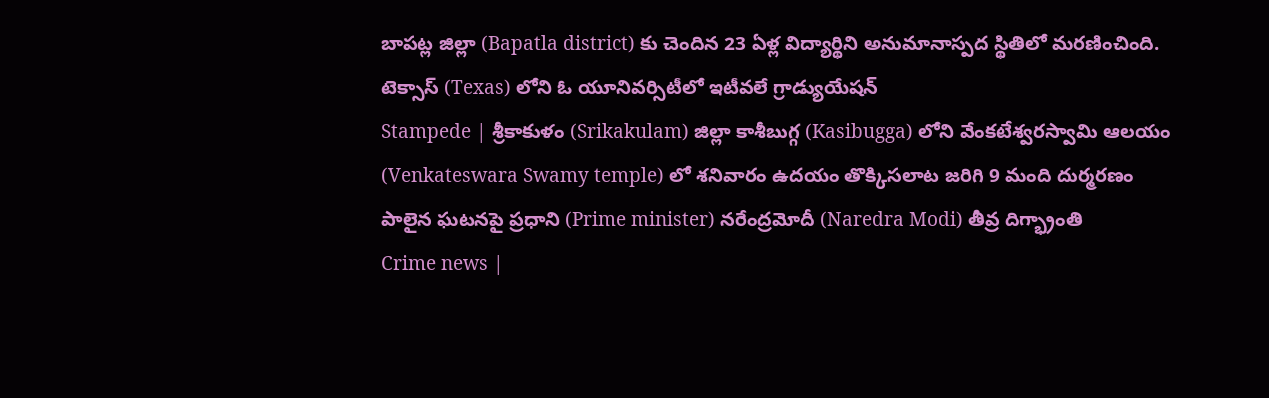బాపట్ల జిల్లా (Bapatla district) కు చెందిన 23 ఏళ్ల విద్యార్థిని అనుమానాస్పద స్థితిలో మరణించింది. టెక్సాస్ (Texas) లోని ఓ యూనివర్సిటీలో ఇటీవలే గ్రాడ్యుయేషన్
Stampede | శ్రీకాకుళం (Srikakulam) జిల్లా కాశీబుగ్గ (Kasibugga) లోని వేంకటేశ్వరస్వామి ఆలయం (Venkateswara Swamy temple) లో శనివారం ఉదయం తొక్కిసలాట జరిగి 9 మంది దుర్మరణం పాలైన ఘటనపై ప్రధాని (Prime minister) నరేంద్రమోదీ (Naredra Modi) తీవ్ర దిగ్భ్రాంతి
Crime news |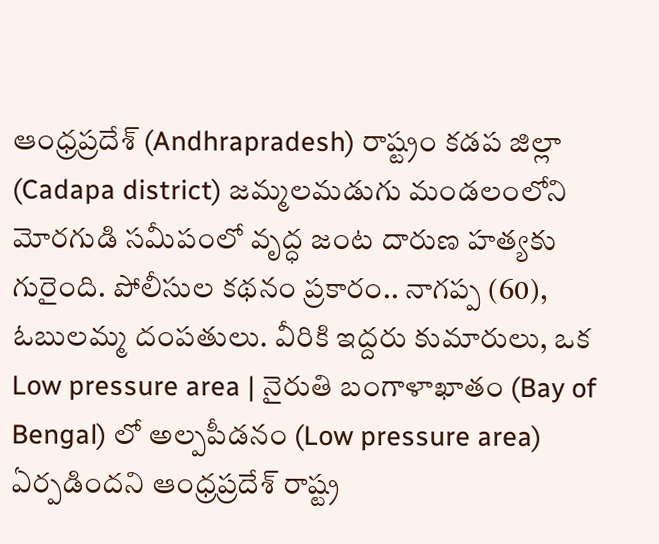ఆంధ్రప్రదేశ్ (Andhrapradesh) రాష్ట్రం కడప జిల్లా (Cadapa district) జమ్మలమడుగు మండలంలోని మోరగుడి సమీపంలో వృద్ధ జంట దారుణ హత్యకు గురైంది. పోలీసుల కథనం ప్రకారం.. నాగప్ప (60), ఓబులమ్మ దంపతులు. వీరికి ఇద్దరు కుమారులు, ఒక
Low pressure area | నైరుతి బంగాళాఖాతం (Bay of Bengal) లో అల్పపీడనం (Low pressure area) ఏర్పడిందని ఆంధ్రప్రదేశ్ రాష్ట్ర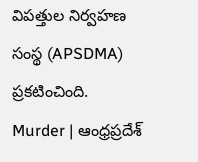విపత్తుల నిర్వహణ సంస్థ (APSDMA) ప్రకటించింది.
Murder | ఆంధ్రప్రదేశ్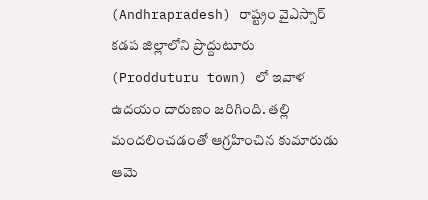(Andhrapradesh) రాష్ట్రం వైఎస్సార్ కడప జిల్లాలోని ప్రొద్దుటూరు (Prodduturu town) లో ఇవాళ ఉదయం దారుణం జరిగింది. తల్లి మందలించడంతో ఆగ్రహించిన కుమారుడు ఆమె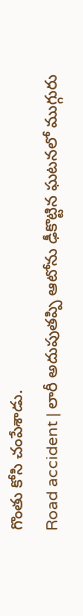గొంతు కోసి చంపేశాడు.
Road accident | లారీ అదుపుతప్పి ఆటోను ఢీకొట్టిన ఘటనలో ముగ్గురు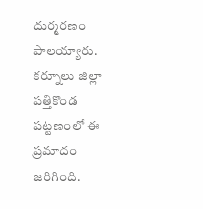దుర్మరణం పాలయ్యారు. కర్నూలు జిల్లా పత్తికొండ పట్టణంలో ఈ ప్రమాదం జరిగింది.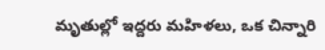మృతుల్లో ఇద్దరు మహిళలు, ఒక చిన్నారి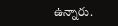ఉన్నారు.